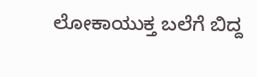ಲೋಕಾಯುಕ್ತ ಬಲೆಗೆ ಬಿದ್ದ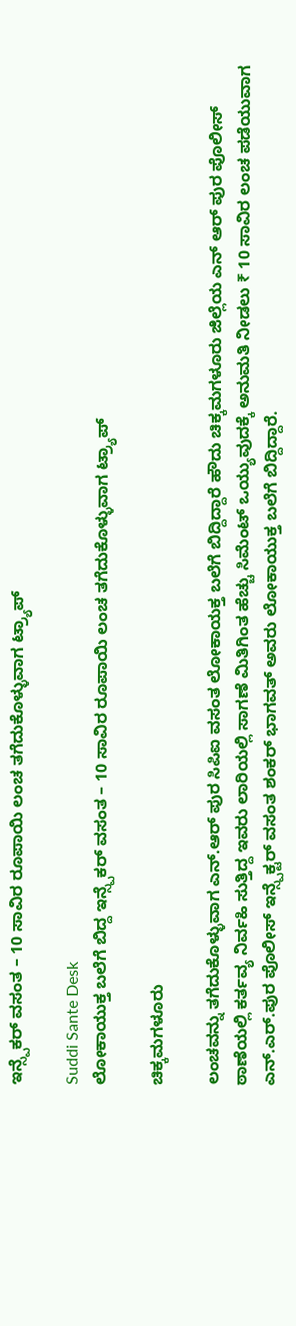ಇನ್ಸ್ಪೆಕರ್ ವಸಂತ – 10 ಸಾವಿರ ರೂಪಾಯಿ ಲಂಚ ತಗೆದುಕೊಳ್ಳುವಾಗ ಟ್ರ್ಯಾಪ್

Suddi Sante Desk
ಲೋಕಾಯುಕ್ತ ಬಲೆಗೆ ಬಿದ್ದ ಇನ್ಸ್ಪೆಕರ್ ವಸಂತ – 10 ಸಾವಿರ ರೂಪಾಯಿ ಲಂಚ ತಗೆದುಕೊಳ್ಳುವಾಗ ಟ್ರ್ಯಾಪ್

ಚಿಕ್ಕಮಗಳೂರು

ಲಂಚವನ್ನು ತಗೆದುಕೊಳ್ಳುವಾಗ ಎನ್‌.ಆರ್‌ ಪುರ ಸಿಪಿಐ ವಸಂತ ಲೋಕಾಯಕ್ತ ಬಲೆಗೆ ಬಿದ್ದಿದ್ದಾರೆ ಹೌದು ಚಿಕ್ಕಮಗಳೂರು ಜಿಲ್ಲೆಯ ಎನ್ ಆರ್ ಪುರ ಪೊಲೀಸ್ ಠಾಣೆಯಲ್ಲಿ ಕರ್ತವ್ಯ ನಿರ್ವಹಿ ಸುತ್ತಿದ್ದ ಇವರು ಲಾರಿಯಲ್ಲಿ ಸಾಗಣೆ ಮಿತಿಗಿಂತ ಹೆಚ್ಚು ಸಿಮೆಂಟ್‌ ಒಯ್ಯುವುದಕ್ಕೆ ಅನುಮತಿ ನೀಡಲು ₹ 10 ಸಾವಿರ ಲಂಚ ಪಡೆಯುವಾಗ ಎನ್‌.ಎರ್‌.ಪುರ ಪೊಲೀಸ್ ಇನ್ಸ್ಪೆಕ್ಟರ್ ವಸಂತ ಶಂಕರ್‌ ಭಾಗವತ್‌ ಅವರು ಲೋಕಾಯುಕ್ತ ಬಲೆಗೆ ಬಿದ್ದಿದ್ದಾರೆ.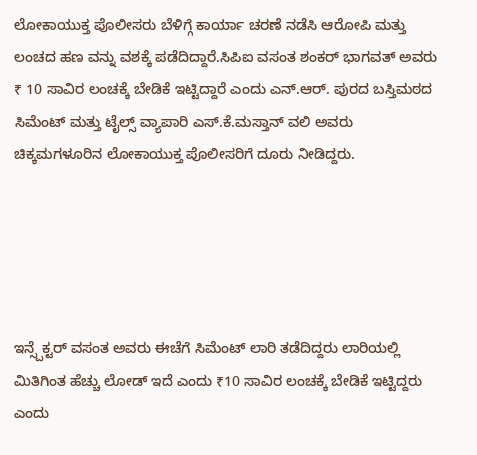ಲೋಕಾಯುಕ್ತ ಪೊಲೀಸರು ಬೆಳಿಗ್ಗೆ ಕಾರ್ಯಾ ಚರಣೆ ನಡೆಸಿ ಆರೋಪಿ ಮತ್ತು ಲಂಚದ ಹಣ ವನ್ನು ವಶಕ್ಕೆ ಪಡೆದಿದ್ದಾರೆ.ಸಿಪಿಐ ವಸಂತ ಶಂಕರ್‌ ಭಾಗವತ್‌ ಅವರು ₹ 10 ಸಾವಿರ ಲಂಚಕ್ಕೆ ಬೇಡಿಕೆ ಇಟ್ಟಿದ್ದಾರೆ ಎಂದು ಎನ್‌.ಆರ್‌. ಪುರದ ಬಸ್ತಿಮಠದ ಸಿಮೆಂಟ್‌ ಮತ್ತು ಟೈಲ್ಸ್‌ ವ್ಯಾಪಾರಿ ಎಸ್‌.ಕೆ.ಮಸ್ತಾನ್‌ ವಲಿ ಅವರು ಚಿಕ್ಕಮಗಳೂರಿನ ಲೋಕಾಯುಕ್ತ ಪೊಲೀಸರಿಗೆ ದೂರು ನೀಡಿದ್ದರು.





ಇನ್ಸ್ಪೆಕ್ಟರ್ ವಸಂತ ಅವರು ಈಚೆಗೆ ಸಿಮೆಂಟ್‌ ಲಾರಿ ತಡೆದಿದ್ದರು ಲಾರಿಯಲ್ಲಿ ಮಿತಿಗಿಂತ ಹೆಚ್ಚು ಲೋಡ್‌ ಇದೆ ಎಂದು ₹10 ಸಾವಿರ ಲಂಚಕ್ಕೆ ಬೇಡಿಕೆ ಇಟ್ಟಿದ್ದರು ಎಂದು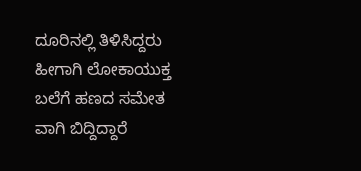ದೂರಿನಲ್ಲಿ ತಿಳಿಸಿದ್ದರು ಹೀಗಾಗಿ ಲೋಕಾಯುಕ್ತ ಬಲೆಗೆ ಹಣದ ಸಮೇತ ವಾಗಿ ಬಿದ್ದಿದ್ದಾರೆ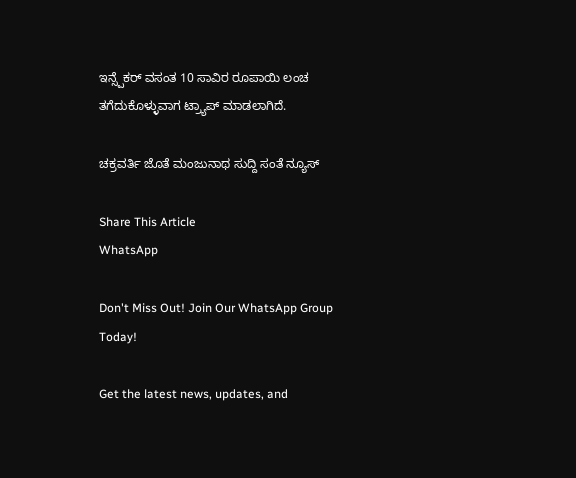ಇನ್ಸ್ಪೆಕರ್ ವಸಂತ 10 ಸಾವಿರ ರೂಪಾಯಿ ಲಂಚ ತಗೆದುಕೊಳ್ಳುವಾಗ ಟ್ರ್ಯಾಪ್ ಮಾಡಲಾಗಿದೆ.

ಚಕ್ರವರ್ತಿ ಜೊತೆ ಮಂಜುನಾಥ ಸುದ್ದಿ ಸಂತೆ ನ್ಯೂಸ್

Share This Article
WhatsApp

Don't Miss Out! Join Our WhatsApp Group Today!

Get the latest news, updates, and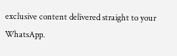exclusive content delivered straight to your WhatsApp.